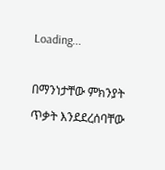Loading...

በማንነታቸው ምክንያት ጥቃት እንደደረሰባቸው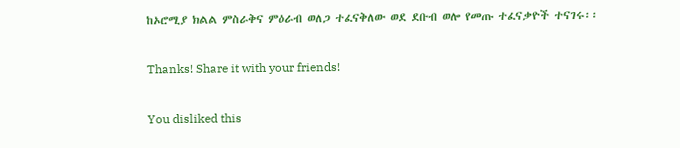ከኦሮሚያ ክልል ምስራቅና ምዕራብ ወለጋ ተፈናቅለው ወደ ደቡብ ወሎ የመጡ ተፈናቃዮች ተናገሩ፡፡

Thanks! Share it with your friends!

You disliked this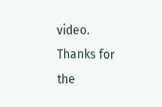video. Thanks for the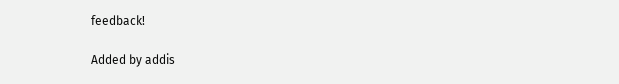feedback!

Added by addis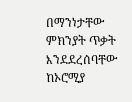በማንነታቸው ምክንያት ጥቃት እንደደረሰባቸው ከኦሮሚያ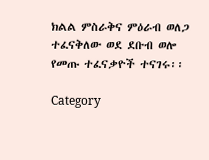ክልል ምስራቅና ምዕራብ ወለጋ ተፈናቅለው ወደ ደቡብ ወሎ የመጡ ተፈናቃዮች ተናገሩ፡፡

Category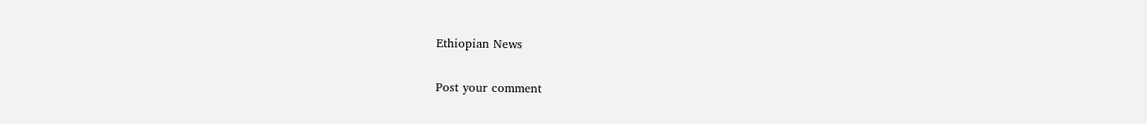Ethiopian News

Post your comment